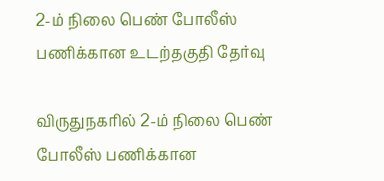2-ம் நிலை பெண் போலீஸ் பணிக்கான உடற்தகுதி தேர்வு

விருதுநகரில் 2-ம் நிலை பெண் போலீஸ் பணிக்கான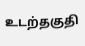உடற்தகுதி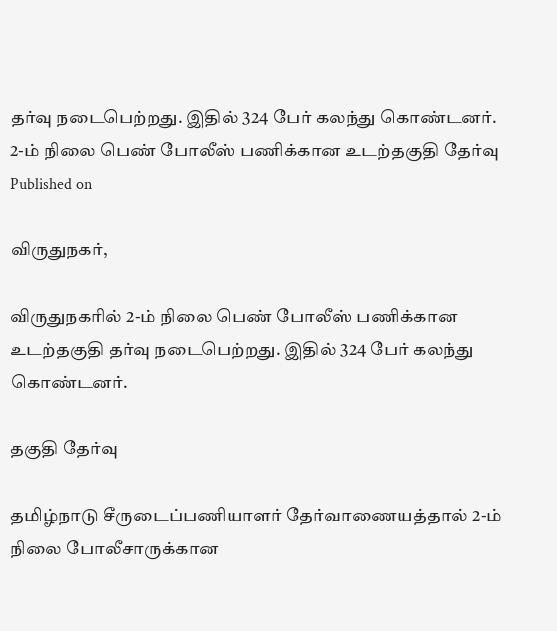தர்வு நடைபெற்றது. இதில் 324 பேர் கலந்து கொண்டனர்.
2-ம் நிலை பெண் போலீஸ் பணிக்கான உடற்தகுதி தேர்வு
Published on

விருதுநகர்,

விருதுநகரில் 2-ம் நிலை பெண் போலீஸ் பணிக்கான உடற்தகுதி தர்வு நடைபெற்றது. இதில் 324 பேர் கலந்து கொண்டனர்.

தகுதி தேர்வு

தமிழ்நாடு சீருடைப்பணியாளர் தேர்வாணையத்தால் 2-ம் நிலை போலீசாருக்கான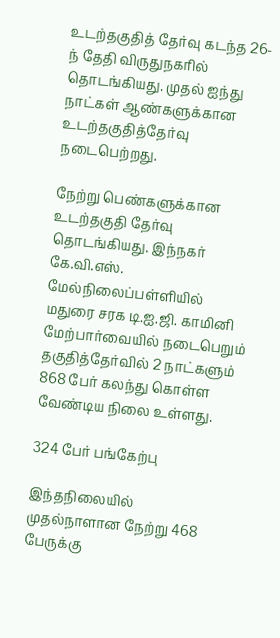உடற்தகுதித் தேர்வு கடந்த 26-ந் தேதி விருதுநகரில் தொடங்கியது. முதல் ஐந்து நாட்கள் ஆண்களுக்கான உடற்தகுதித்தேர்வு நடைபெற்றது.

நேற்று பெண்களுக்கான உடற்தகுதி தேர்வு தொடங்கியது. இந்நகர் கே.வி.எஸ். மேல்நிலைப்பள்ளியில் மதுரை சரக டி.ஐ.ஜி. காமினி மேற்பார்வையில் நடைபெறும் தகுதித்தேர்வில் 2 நாட்களும் 868 பேர் கலந்து கொள்ள வேண்டிய நிலை உள்ளது.

324 பேர் பங்கேற்பு

இந்தநிலையில் முதல்நாளான நேற்று 468 பேருக்கு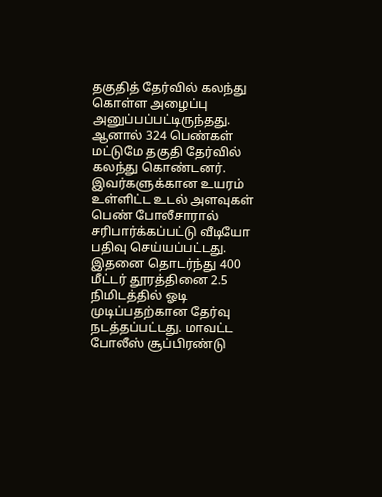தகுதித் தேர்வில் கலந்து கொள்ள அழைப்பு அனுப்பப்பட்டிருந்தது. ஆனால் 324 பெண்கள் மட்டுமே தகுதி தேர்வில் கலந்து கொண்டனர். இவர்களுக்கான உயரம் உள்ளிட்ட உடல் அளவுகள் பெண் போலீசாரால் சரிபார்க்கப்பட்டு வீடியோ பதிவு செய்யப்பட்டது. இதனை தொடர்ந்து 400 மீட்டர் தூரத்தினை 2.5 நிமிடத்தில் ஓடி முடிப்பதற்கான தேர்வு நடத்தப்பட்டது. மாவட்ட போலீஸ் சூப்பிரண்டு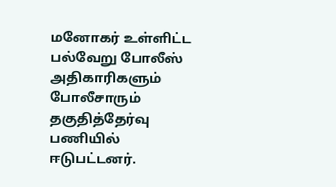மனோகர் உள்ளிட்ட பல்வேறு போலீஸ் அதிகாரிகளும் போலீசாரும் தகுதித்தேர்வு பணியில் ஈடுபட்டனர்.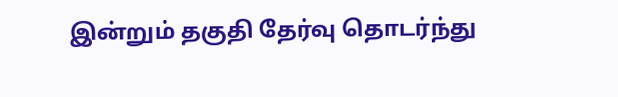இன்றும் தகுதி தேர்வு தொடர்ந்து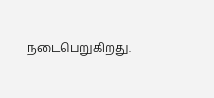நடைபெறுகிறது.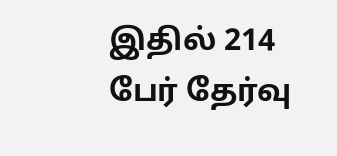இதில் 214 பேர் தேர்வு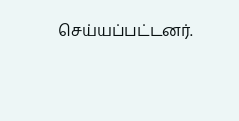செய்யப்பட்டனர்.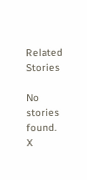Related Stories

No stories found.
X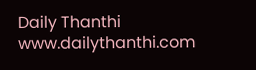Daily Thanthi
www.dailythanthi.com